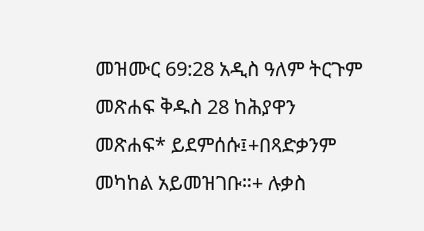መዝሙር 69:28 አዲስ ዓለም ትርጉም መጽሐፍ ቅዱስ 28 ከሕያዋን መጽሐፍ* ይደምሰሱ፤+በጻድቃንም መካከል አይመዝገቡ።+ ሉቃስ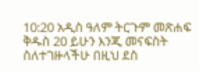10:20 አዲስ ዓለም ትርጉም መጽሐፍ ቅዱስ 20 ይሁን እንጂ መናፍስት ስለተገዙላችሁ በዚህ ደስ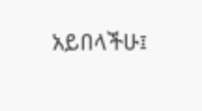አይበላችሁ፤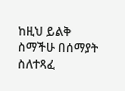ከዚህ ይልቅ ስማችሁ በሰማያት ስለተጻፈ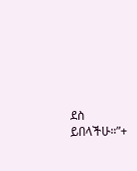ደስ ይበላችሁ።”+